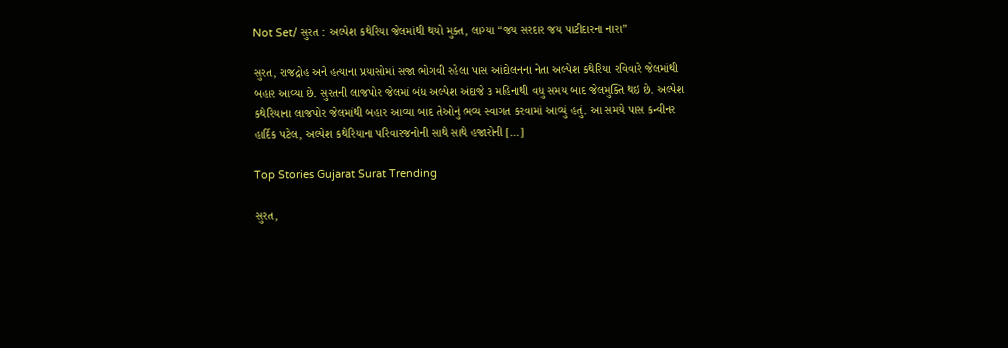Not Set/ સુરત : અલ્પેશ કથેરિયા જેલમાંથી થયો મુક્ત, લાગ્યા “જય સરદાર જય પાટીદારના નારા”

સુરત, રાજદ્રોહ અને હત્યાના પ્રયાસોમાં સજા ભોગવી રહેલા પાસ આંદોલનના નેતા અલ્પેશ કથેરિયા રવિવારે જેલમાંથી બહાર આવ્યા છે. સુરતની લાજપોર જેલમાં બંધ અલ્પેશ અંદાજે ૩ મહિનાથી વધુ સમય બાદ જેલમુક્તિ થઇ છે. અલ્પેશ કથેરિયાના લાજપોર જેલમાંથી બહાર આવ્યા બાદ તેઓનું ભવ્ય સ્વાગત કરવામાં આવ્યું હતું. આ સમયે પાસ કન્વીનર હાર્દિક પટેલ, અલ્પેશ કથેરિયાના પરિવારજનોની સાથે સાથે હજારોની […]

Top Stories Gujarat Surat Trending

સુરત,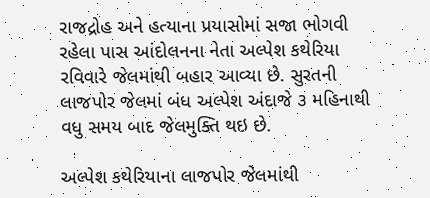રાજદ્રોહ અને હત્યાના પ્રયાસોમાં સજા ભોગવી રહેલા પાસ આંદોલનના નેતા અલ્પેશ કથેરિયા રવિવારે જેલમાંથી બહાર આવ્યા છે. સુરતની લાજપોર જેલમાં બંધ અલ્પેશ અંદાજે ૩ મહિનાથી વધુ સમય બાદ જેલમુક્તિ થઇ છે.

અલ્પેશ કથેરિયાના લાજપોર જેલમાંથી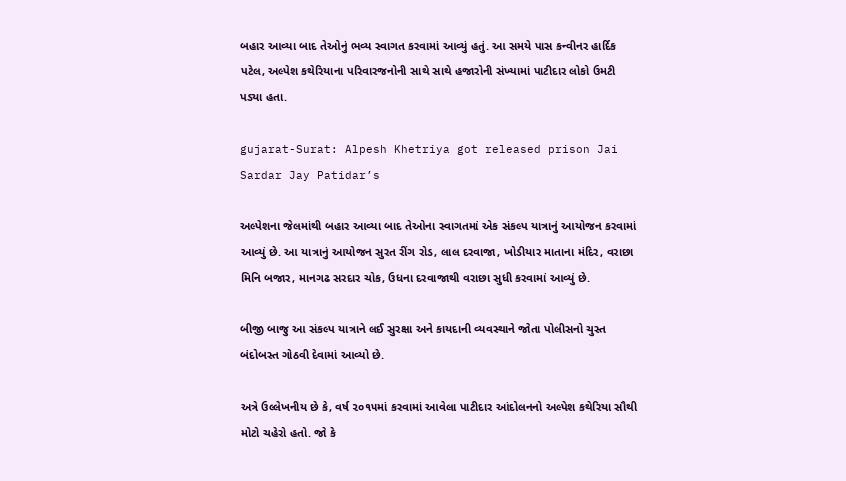બહાર આવ્યા બાદ તેઓનું ભવ્ય સ્વાગત કરવામાં આવ્યું હતું. આ સમયે પાસ કન્વીનર હાર્દિક પટેલ, અલ્પેશ કથેરિયાના પરિવારજનોની સાથે સાથે હજારોની સંખ્યામાં પાટીદાર લોકો ઉમટી પડ્યા હતા.

gujarat-Surat: Alpesh Khetriya got released prison Jai Sardar Jay Patidar’s

અલ્પેશના જેલમાંથી બહાર આવ્યા બાદ તેઓના સ્વાગતમાં એક સંકલ્પ યાત્રાનું આયોજન કરવામાં આવ્યું છે. આ યાત્રાનું આયોજન સુરત રીંગ રોડ, લાલ દરવાજા, ખોડીયાર માતાના મંદિર, વરાછા મિનિ બજાર, માનગઢ સરદાર ચોક, ઉધના દરવાજાથી વરાછા સુધી કરવામાં આવ્યું છે.

બીજી બાજુ આ સંકલ્પ યાત્રાને લઈ સુરક્ષા અને કાયદાની વ્યવસ્થાને જોતા પોલીસનો ચુસ્ત બંદોબસ્ત ગોઠવી દેવામાં આવ્યો છે.

અત્રે ઉલ્લેખનીય છે કે, વર્ષ ૨૦૧૫માં કરવામાં આવેલા પાટીદાર આંદોલનનો અલ્પેશ કથેરિયા સૌથી મોટો ચહેરો હતો. જો કે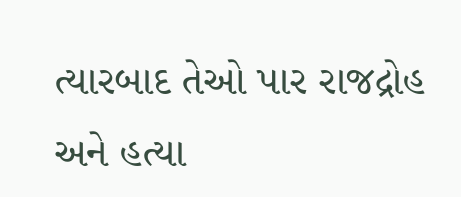ત્યારબાદ તેઓ પાર રાજદ્રોહ અને હત્યા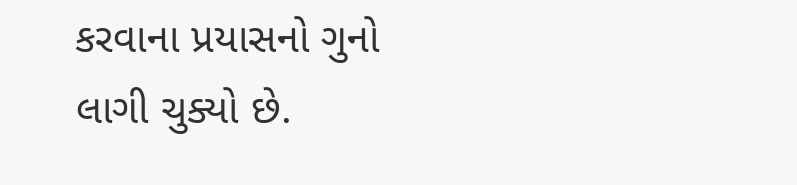કરવાના પ્રયાસનો ગુનો લાગી ચુક્યો છે.